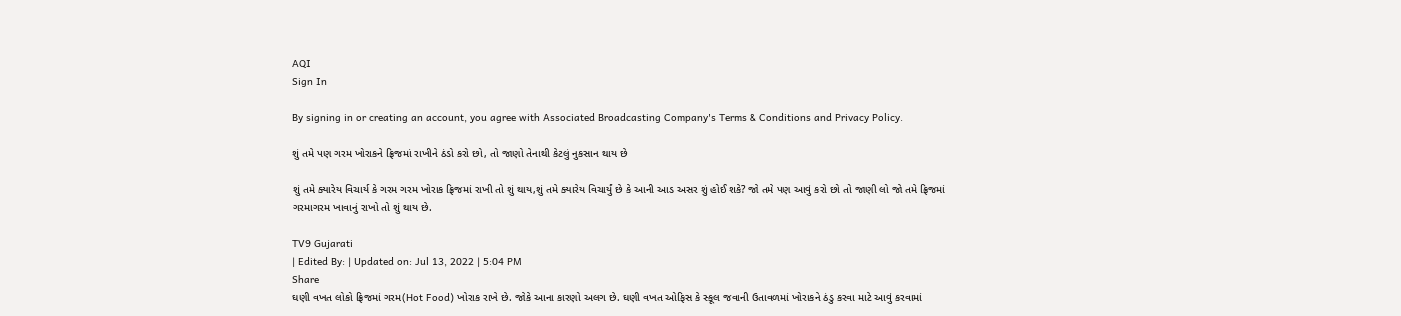AQI
Sign In

By signing in or creating an account, you agree with Associated Broadcasting Company's Terms & Conditions and Privacy Policy.

શું તમે પણ ગરમ ખોરાકને ફ્રિજમાં રાખીને ઠંડો કરો છો, તો જાણો તેનાથી કેટલું નુકસાન થાય છે

શું તમે ક્યારેય વિચાર્ય કે ગરમ ગરમ ખોરાક ફ્રિજમાં રાખી તો શું થાય,શું તમે ક્યારેય વિચાર્યું છે કે આની આડ અસર શું હોઈ શકે? જો તમે પણ આવું કરો છો તો જાણી લો જો તમે ફ્રિજમાં ગરમાગરમ ખાવાનું રાખો તો શું થાય છે.

TV9 Gujarati
| Edited By: | Updated on: Jul 13, 2022 | 5:04 PM
Share
ઘણી વખત લોકો ફ્રિજમાં ગરમ(Hot Food) ખોરાક રાખે છે. જોકે આના કારણો અલગ છે. ઘણી વખત ઓફિસ કે સ્કૂલ જવાની ઉતાવળમાં ખોરાકને ઠંડુ કરવા માટે આવું કરવામાં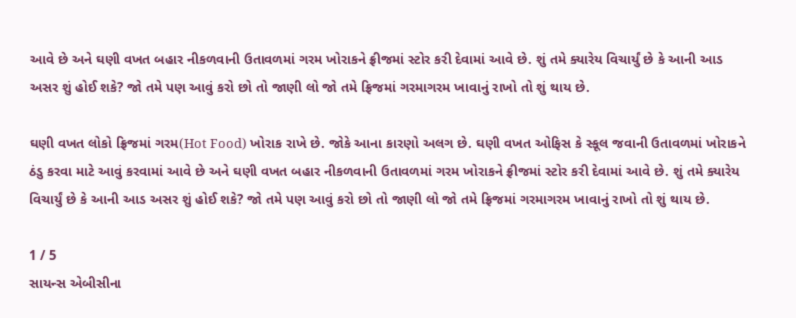આવે છે અને ઘણી વખત બહાર નીકળવાની ઉતાવળમાં ગરમ ખોરાકને ફ્રીજમાં સ્ટોર કરી દેવામાં આવે છે. શું તમે ક્યારેય વિચાર્યું છે કે આની આડ અસર શું હોઈ શકે? જો તમે પણ આવું કરો છો તો જાણી લો જો તમે ફ્રિજમાં ગરમાગરમ ખાવાનું રાખો તો શું થાય છે.

ઘણી વખત લોકો ફ્રિજમાં ગરમ(Hot Food) ખોરાક રાખે છે. જોકે આના કારણો અલગ છે. ઘણી વખત ઓફિસ કે સ્કૂલ જવાની ઉતાવળમાં ખોરાકને ઠંડુ કરવા માટે આવું કરવામાં આવે છે અને ઘણી વખત બહાર નીકળવાની ઉતાવળમાં ગરમ ખોરાકને ફ્રીજમાં સ્ટોર કરી દેવામાં આવે છે. શું તમે ક્યારેય વિચાર્યું છે કે આની આડ અસર શું હોઈ શકે? જો તમે પણ આવું કરો છો તો જાણી લો જો તમે ફ્રિજમાં ગરમાગરમ ખાવાનું રાખો તો શું થાય છે.

1 / 5
સાયન્સ એબીસીના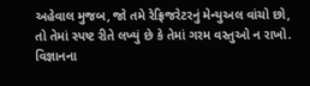અહેવાલ મુજબ, જો તમે રેફ્રિજરેટરનું મેન્યુઅલ વાંચો છો, તો તેમાં સ્પષ્ટ રીતે લખ્યું છે કે તેમાં ગરમ વસ્તુઓ ન રાખો. વિજ્ઞાનના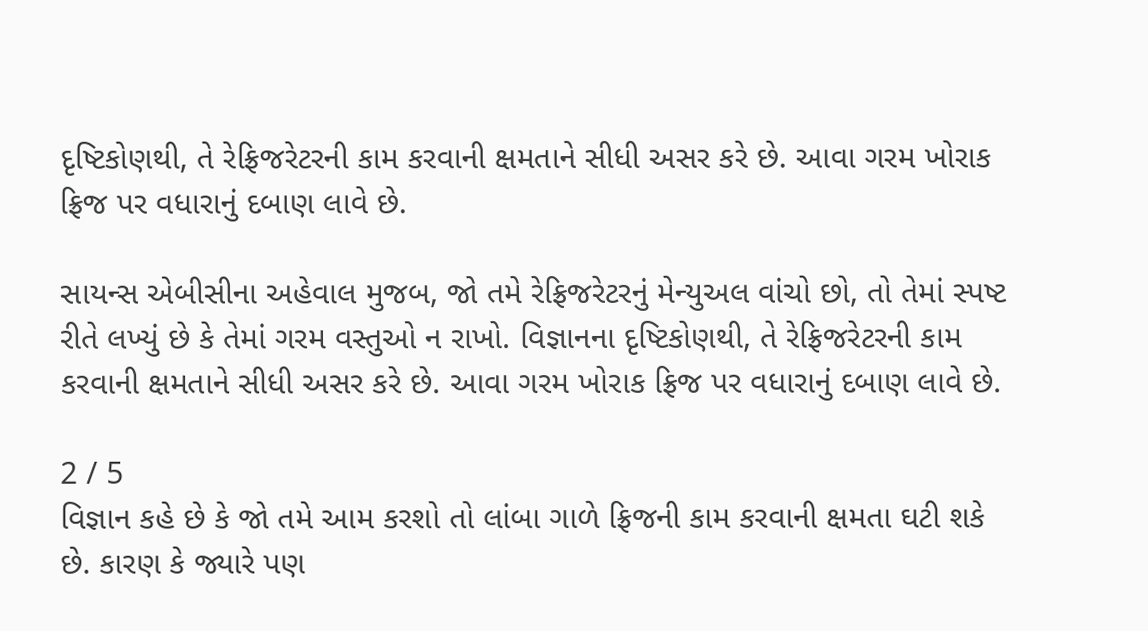દૃષ્ટિકોણથી, તે રેફ્રિજરેટરની કામ કરવાની ક્ષમતાને સીધી અસર કરે છે. આવા ગરમ ખોરાક ફ્રિજ પર વધારાનું દબાણ લાવે છે.

સાયન્સ એબીસીના અહેવાલ મુજબ, જો તમે રેફ્રિજરેટરનું મેન્યુઅલ વાંચો છો, તો તેમાં સ્પષ્ટ રીતે લખ્યું છે કે તેમાં ગરમ વસ્તુઓ ન રાખો. વિજ્ઞાનના દૃષ્ટિકોણથી, તે રેફ્રિજરેટરની કામ કરવાની ક્ષમતાને સીધી અસર કરે છે. આવા ગરમ ખોરાક ફ્રિજ પર વધારાનું દબાણ લાવે છે.

2 / 5
વિજ્ઞાન કહે છે કે જો તમે આમ કરશો તો લાંબા ગાળે ફ્રિજની કામ કરવાની ક્ષમતા ઘટી શકે છે. કારણ કે જ્યારે પણ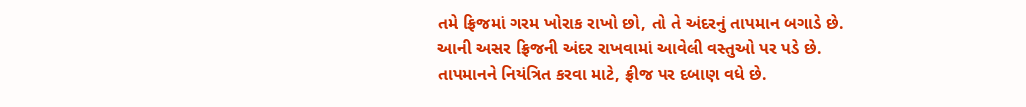તમે ફ્રિજમાં ગરમ ખોરાક રાખો છો, તો તે અંદરનું તાપમાન બગાડે છે. આની અસર ફ્રિજની અંદર રાખવામાં આવેલી વસ્તુઓ પર પડે છે. તાપમાનને નિયંત્રિત કરવા માટે, ફ્રીજ પર દબાણ વધે છે.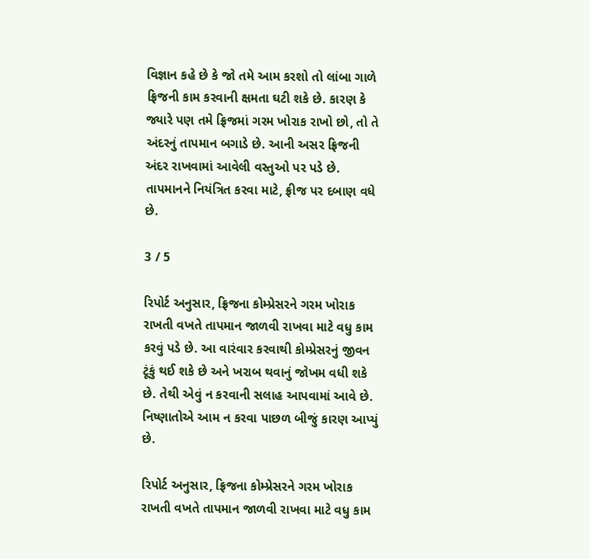વિજ્ઞાન કહે છે કે જો તમે આમ કરશો તો લાંબા ગાળે ફ્રિજની કામ કરવાની ક્ષમતા ઘટી શકે છે. કારણ કે જ્યારે પણ તમે ફ્રિજમાં ગરમ ખોરાક રાખો છો, તો તે અંદરનું તાપમાન બગાડે છે. આની અસર ફ્રિજની અંદર રાખવામાં આવેલી વસ્તુઓ પર પડે છે. તાપમાનને નિયંત્રિત કરવા માટે, ફ્રીજ પર દબાણ વધે છે.

3 / 5

રિપોર્ટ અનુસાર, ફ્રિજના કોમ્પ્રેસરને ગરમ ખોરાક રાખતી વખતે તાપમાન જાળવી રાખવા માટે વધુ કામ કરવું પડે છે. આ વારંવાર કરવાથી કોમ્પ્રેસરનું જીવન ટૂંકું થઈ શકે છે અને ખરાબ થવાનું જોખમ વધી શકે છે. તેથી એવું ન કરવાની સલાહ આપવામાં આવે છે. નિષ્ણાતોએ આમ ન કરવા પાછળ બીજું કારણ આપ્યું છે.

રિપોર્ટ અનુસાર, ફ્રિજના કોમ્પ્રેસરને ગરમ ખોરાક રાખતી વખતે તાપમાન જાળવી રાખવા માટે વધુ કામ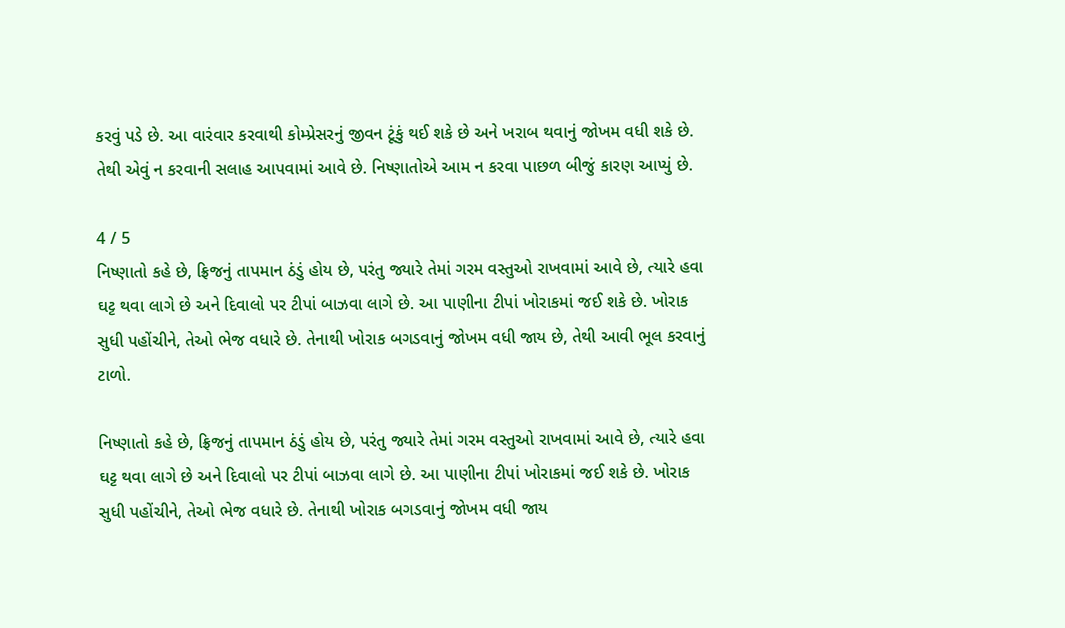કરવું પડે છે. આ વારંવાર કરવાથી કોમ્પ્રેસરનું જીવન ટૂંકું થઈ શકે છે અને ખરાબ થવાનું જોખમ વધી શકે છે. તેથી એવું ન કરવાની સલાહ આપવામાં આવે છે. નિષ્ણાતોએ આમ ન કરવા પાછળ બીજું કારણ આપ્યું છે.

4 / 5
નિષ્ણાતો કહે છે, ફ્રિજનું તાપમાન ઠંડું હોય છે, પરંતુ જ્યારે તેમાં ગરમ વસ્તુઓ રાખવામાં આવે છે, ત્યારે હવા ઘટ્ટ થવા લાગે છે અને દિવાલો પર ટીપાં બાઝવા લાગે છે. આ પાણીના ટીપાં ખોરાકમાં જઈ શકે છે. ખોરાક સુધી પહોંચીને, તેઓ ભેજ વધારે છે. તેનાથી ખોરાક બગડવાનું જોખમ વધી જાય છે, તેથી આવી ભૂલ કરવાનું ટાળો.

નિષ્ણાતો કહે છે, ફ્રિજનું તાપમાન ઠંડું હોય છે, પરંતુ જ્યારે તેમાં ગરમ વસ્તુઓ રાખવામાં આવે છે, ત્યારે હવા ઘટ્ટ થવા લાગે છે અને દિવાલો પર ટીપાં બાઝવા લાગે છે. આ પાણીના ટીપાં ખોરાકમાં જઈ શકે છે. ખોરાક સુધી પહોંચીને, તેઓ ભેજ વધારે છે. તેનાથી ખોરાક બગડવાનું જોખમ વધી જાય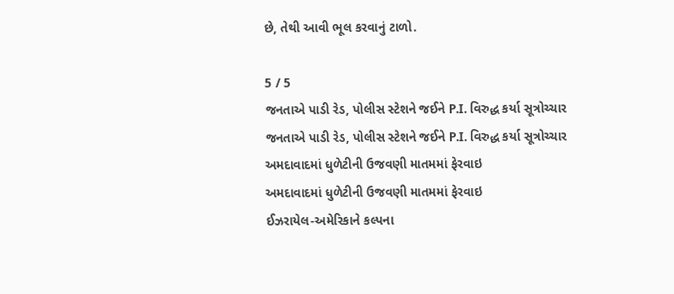છે, તેથી આવી ભૂલ કરવાનું ટાળો.

5 / 5
જનતાએ પાડી રેડ, પોલીસ સ્ટેશને જઈને P.I. વિરુદ્ધ કર્યા સૂત્રોચ્ચાર
જનતાએ પાડી રેડ, પોલીસ સ્ટેશને જઈને P.I. વિરુદ્ધ કર્યા સૂત્રોચ્ચાર
અમદાવાદમાં ધુળેટીની ઉજવણી માતમમાં ફેરવાઇ
અમદાવાદમાં ધુળેટીની ઉજવણી માતમમાં ફેરવાઇ
ઈઝરાયેલ-અમેરિકાને કલ્પના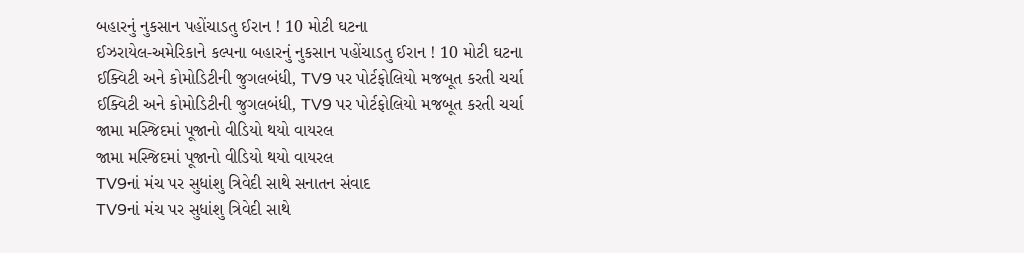બહારનું નુકસાન પહોંચાડતુ ઈરાન ! 10 મોટી ઘટના
ઈઝરાયેલ-અમેરિકાને કલ્પના બહારનું નુકસાન પહોંચાડતુ ઈરાન ! 10 મોટી ઘટના
ઈક્વિટી અને કોમોડિટીની જુગલબંધી, TV9 પર પોર્ટફોલિયો મજબૂત કરતી ચર્ચા
ઈક્વિટી અને કોમોડિટીની જુગલબંધી, TV9 પર પોર્ટફોલિયો મજબૂત કરતી ચર્ચા
જામા મસ્જિદમાં પૂજાનો વીડિયો થયો વાયરલ
જામા મસ્જિદમાં પૂજાનો વીડિયો થયો વાયરલ
TV9નાં મંચ પર સુધાંશુ ત્રિવેદી સાથે સનાતન સંવાદ
TV9નાં મંચ પર સુધાંશુ ત્રિવેદી સાથે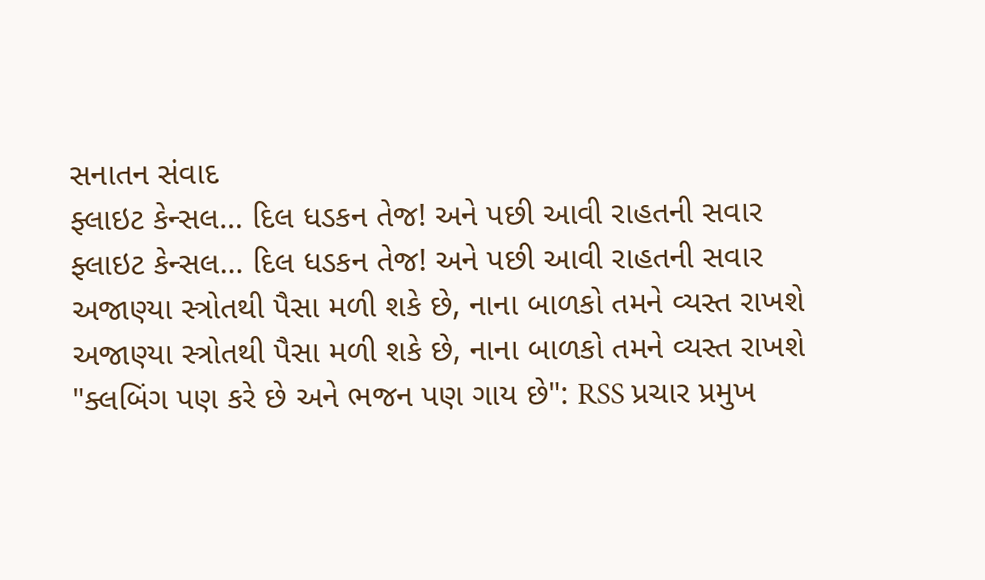સનાતન સંવાદ
ફ્લાઇટ કેન્સલ… દિલ ધડકન તેજ! અને પછી આવી રાહતની સવાર
ફ્લાઇટ કેન્સલ… દિલ ધડકન તેજ! અને પછી આવી રાહતની સવાર
અજાણ્યા સ્ત્રોતથી પૈસા મળી શકે છે, નાના બાળકો તમને વ્યસ્ત રાખશે
અજાણ્યા સ્ત્રોતથી પૈસા મળી શકે છે, નાના બાળકો તમને વ્યસ્ત રાખશે
"ક્લબિંગ પણ કરે છે અને ભજન પણ ગાય છે": RSS પ્રચાર પ્રમુખ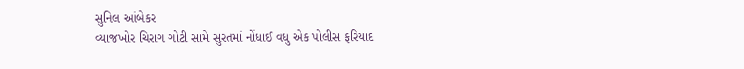સુનિલ આંબેકર
વ્યાજખોર ચિરાગ ગોટી સામે સુરતમાં નોંધાઈ વધુ એક પોલીસ ફરિયાદ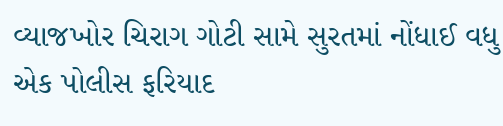વ્યાજખોર ચિરાગ ગોટી સામે સુરતમાં નોંધાઈ વધુ એક પોલીસ ફરિયાદ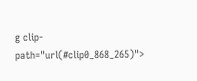g clip-path="url(#clip0_868_265)">